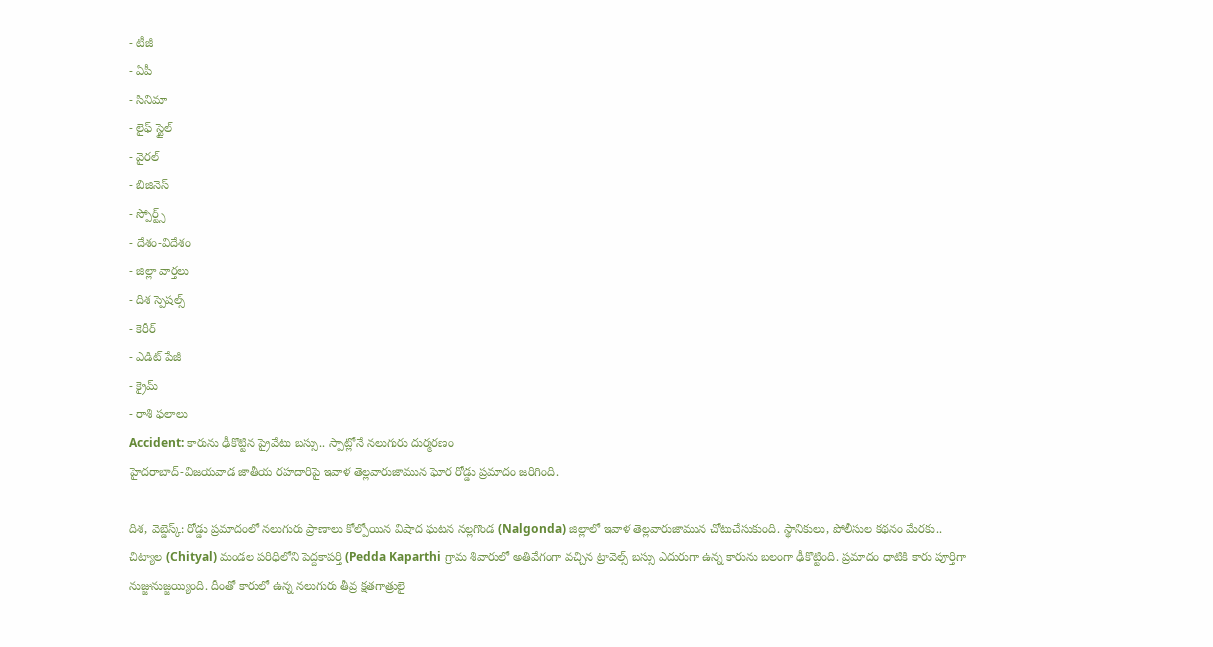- టీజీ
- ఏపీ
- సినిమా
- లైఫ్ స్టైల్
- వైరల్
- బిజినెస్
- స్పోర్ట్స్
- దేశం-విదేశం
- జిల్లా వార్తలు
- దిశ స్పెషల్స్
- కెరీర్
- ఎడిట్ పేజీ
- క్రైమ్
- రాశి ఫలాలు
Accident: కారును ఢీకొట్టిన ప్రైవేటు బస్సు.. స్పాట్లోనే నలుగురు దుర్మరణం
హైదరాబాద్-విజయవాడ జాతీయ రహదారిపై ఇవాళ తెల్లవారుజామున ఘోర రోడ్డు ప్రమాదం జరిగింది.

దిశ, వెబ్డెస్క్: రోడ్డు ప్రమాదంలో నలుగురు ప్రాణాలు కోల్పోయిన విషాద ఘటన నల్లగొండ (Nalgonda) జిల్లాలో ఇవాళ తెల్లవారుజామున చోటుచేసుకుంది. స్థానికులు, పోలీసుల కథనం మేరకు.. చిట్యాల (Chityal) మండల పరిధిలోని పెద్దకాపర్తి (Pedda Kaparthi గ్రామ శివారులో అతివేగంగా వచ్చిన ట్రావెల్స్ బస్సు ఎదురుగా ఉన్న కారును బలంగా ఢీకొట్టింది. ప్రమాదం ధాటికి కారు పూర్తిగా నుజ్జునుజ్జయ్యింది. దీంతో కారులో ఉన్న నలుగురు తీవ్ర క్షతగాత్రులై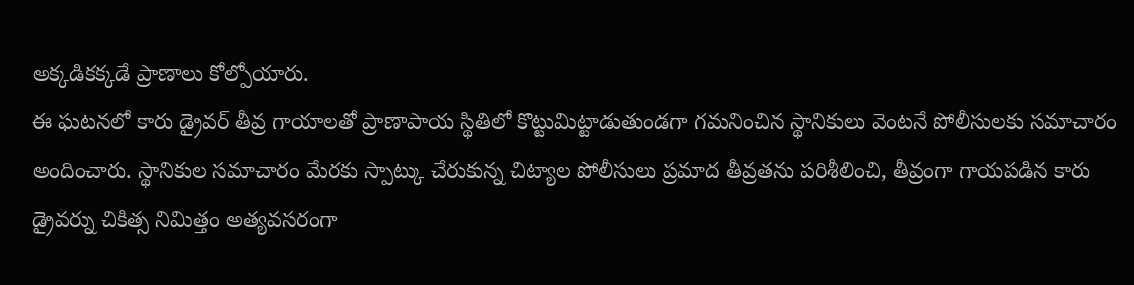అక్కడికక్కడే ప్రాణాలు కోల్పోయారు.
ఈ ఘటనలో కారు డ్రైవర్ తీవ్ర గాయాలతో ప్రాణాపాయ స్థితిలో కొట్టుమిట్టాడుతుండగా గమనించిన స్థానికులు వెంటనే పోలీసులకు సమాచారం అందించారు. స్థానికుల సమాచారం మేరకు స్పాట్కు చేరుకున్న చిట్యాల పోలీసులు ప్రమాద తీవ్రతను పరిశీలించి, తీవ్రంగా గాయపడిన కారు డ్రైవర్ను చికిత్స నిమిత్తం అత్యవసరంగా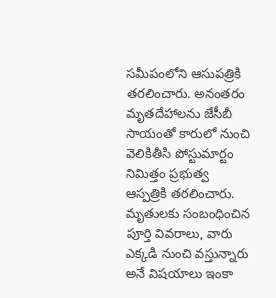సమీపంలోని ఆసుపత్రికి తరలించారు. అనంతరం మృతదేహాలను జేసీబీ సాయంతో కారులో నుంచి వెలికితీసి పోస్టుమార్టం నిమిత్తం ప్రభుత్వ ఆస్పత్రికి తరలించారు. మృతులకు సంబంధించిన పూర్తి వివరాలు, వారు ఎక్కడి నుంచి వస్తున్నారు అనే విషయాలు ఇంకా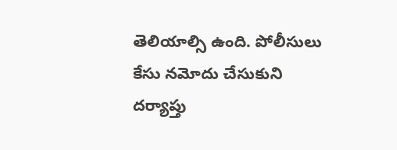తెలియాల్సి ఉంది. పోలీసులు కేసు నమోదు చేసుకుని దర్యాప్తు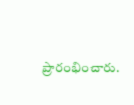ప్రారంభించారు.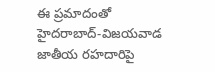ఈ ప్రమాదంతో హైదరాబాద్-విజయవాడ జాతీయ రహదారిపై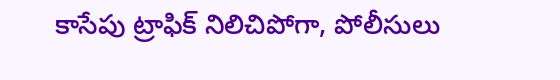కాసేపు ట్రాఫిక్ నిలిచిపోగా, పోలీసులు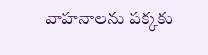వాహనాలను పక్కకు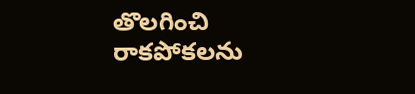తొలగించి రాకపోకలను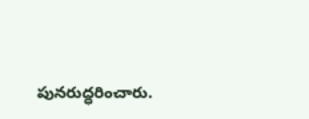పునరుద్ధరించారు.